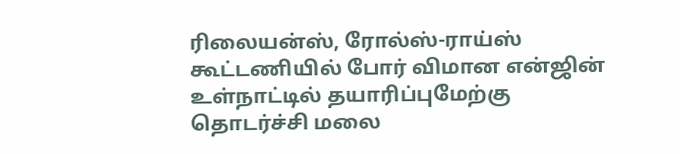ரிலையன்ஸ், ரோல்ஸ்-ராய்ஸ் கூட்டணியில் போர் விமான என்ஜின் உள்நாட்டில் தயாரிப்புமேற்கு தொடர்ச்சி மலை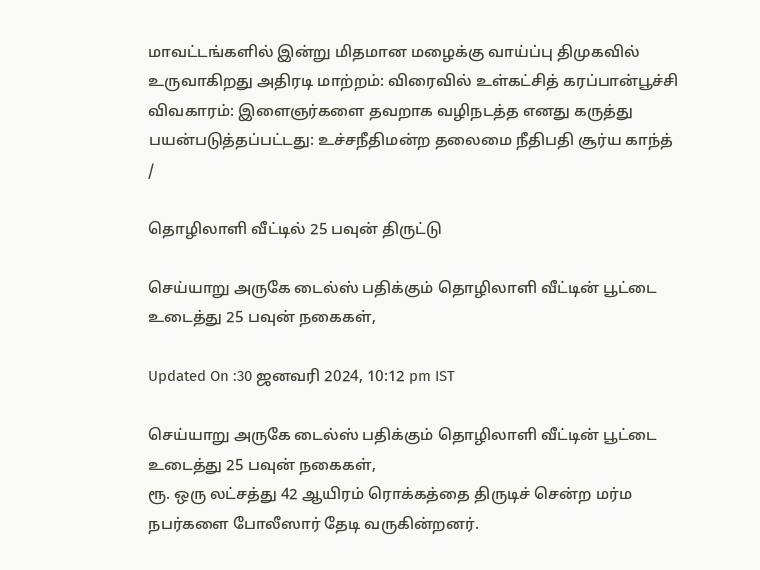மாவட்டங்களில் இன்று மிதமான மழைக்கு வாய்ப்பு திமுகவில் உருவாகிறது அதிரடி மாற்றம்: விரைவில் உள்கட்சித் கரப்பான்பூச்சி விவகாரம்: இளைஞர்களை தவறாக வழிநடத்த எனது கருத்து பயன்படுத்தப்பட்டது: உச்சநீதிமன்ற தலைமை நீதிபதி சூர்ய காந்த்
/

தொழிலாளி வீட்டில் 25 பவுன் திருட்டு

செய்யாறு அருகே டைல்ஸ் பதிக்கும் தொழிலாளி வீட்டின் பூட்டை உடைத்து 25 பவுன் நகைகள்,

Updated On :30 ஜனவரி 2024, 10:12 pm IST

செய்யாறு அருகே டைல்ஸ் பதிக்கும் தொழிலாளி வீட்டின் பூட்டை உடைத்து 25 பவுன் நகைகள்,
ரூ. ஒரு லட்சத்து 42 ஆயிரம் ரொக்கத்தை திருடிச் சென்ற மர்ம நபர்களை போலீஸார் தேடி வருகின்றனர்.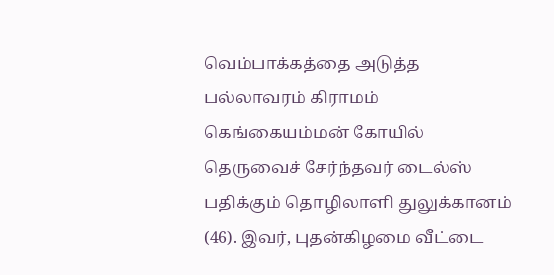வெம்பாக்கத்தை அடுத்த பல்லாவரம் கிராமம் கெங்கையம்மன் கோயில் தெருவைச் சேர்ந்தவர் டைல்ஸ் பதிக்கும் தொழிலாளி துலுக்கானம் (46). இவர், புதன்கிழமை வீட்டை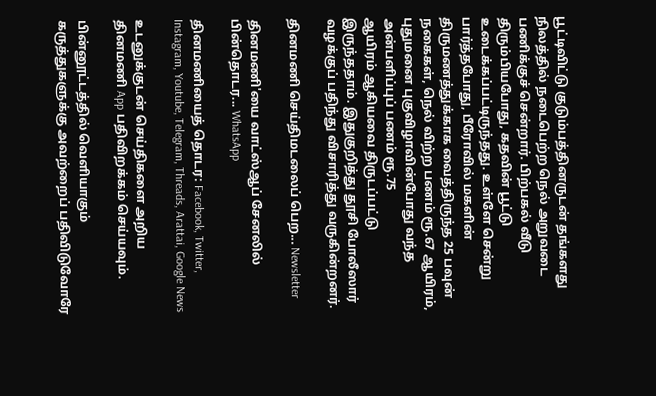பூட்டிவிட்டு குடும்பத்தினருடன் தங்களது நிலத்தில் நடைபெற்ற நெல் அறுவடை பணிக்குச் சென்றார். பிற்பகல் வீடு திரும்பியபோது, கதவின் பூட்டு உடைக்கப்பட்டிருந்தது. உள்ளே சென்று பார்த்தபோது, பீரோவில் மகளின் திருமணத்துக்காக வைத்திருந்த 25 பவுன் நகைகள், நெல் விற்ற பணம் ரூ.67 ஆயிரம், புதுமனை புகுவிழாவின்போது வந்த அன்பளிப்புப் பணம் ரூ.75
ஆயிரம் ஆகியவை திருடப்பட்டு இருந்ததாம். இதுகுறித்து தூசி போலீஸார் வழக்குப் பதிந்து விசாரித்து வருகின்றனர்.

தினமணி செய்திமடலைப் பெற... Newsletter

தினமணி'யை வாட்ஸ்ஆப் சேனலில் பின்தொடர... WhatsApp

தினமணியைத் தொடர: Facebook, Twitter, Instagram, Youtube, Telegram, Threads, Arattai, Google News

உடனுக்குடன் செய்திகளை அறிய தினமணி App பதிவிறக்கம் செய்யவும்.

பின்னூட்டத்தில் வெளியாகும் கருத்துகளுக்கு அவற்றைப் பதிவிடுவோரே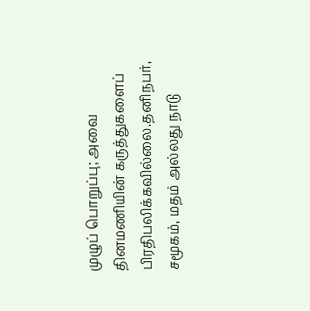முழுப் பொறுப்பு; அவை தினமணியின் கருத்துகளைப் பிரதிபலிக்கவில்லை.தனிநபர், சமூகம், மதம் அல்லது நாடு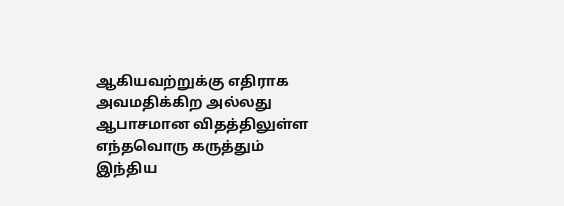ஆகியவற்றுக்கு எதிராக அவமதிக்கிற அல்லது ஆபாசமான விதத்திலுள்ள எந்தவொரு கருத்தும் இந்திய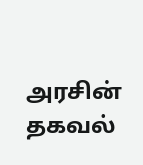அரசின் தகவல்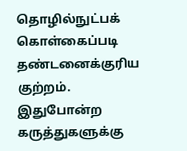தொழில்நுட்பக் கொள்கைப்படி தண்டனைக்குரிய குற்றம். இதுபோன்ற கருத்துகளுக்கு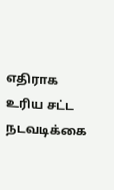எதிராக உரிய சட்ட நடவடிக்கை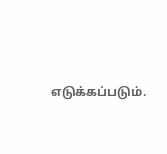எடுக்கப்படும்.